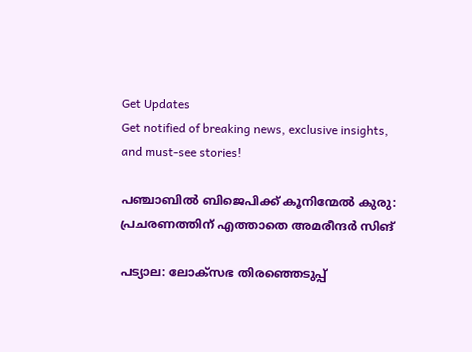Get Updates
Get notified of breaking news, exclusive insights, and must-see stories!

പഞ്ചാബില്‍ ബിജെപിക്ക് കൂനിന്മേല്‍ കുരു: പ്രചരണത്തിന് എത്താതെ അമരീന്ദർ സിങ്

പട്യാല: ലോക്സഭ തിരഞ്ഞെടുപ്പ്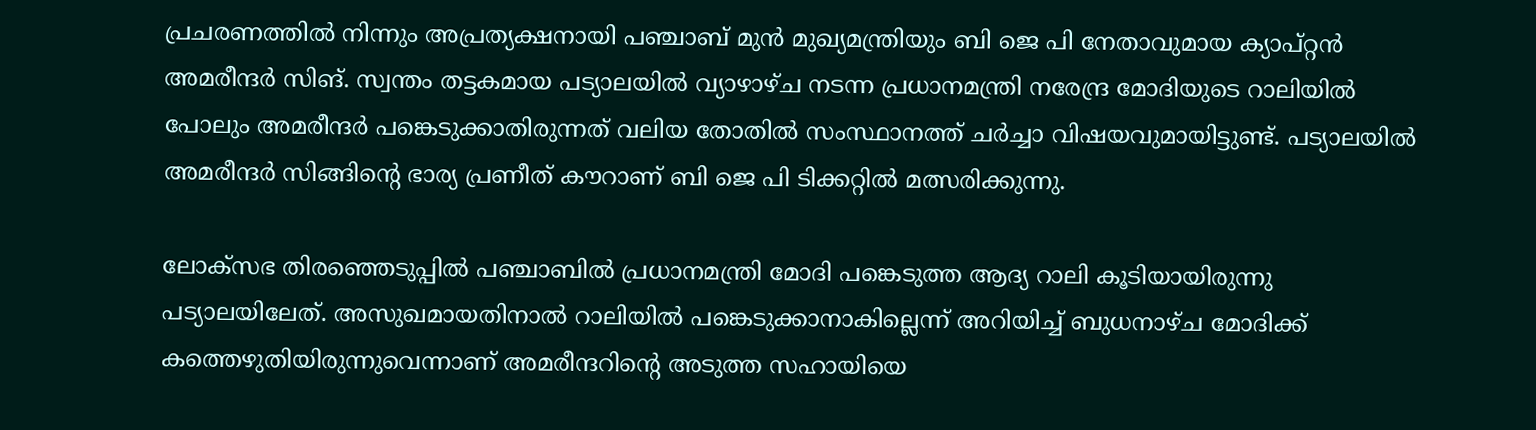പ്രചരണത്തില്‍ നിന്നും അപ്രത്യക്ഷനായി പഞ്ചാബ് മുൻ മുഖ്യമന്ത്രിയും ബി ജെ പി നേതാവുമായ ക്യാപ്റ്റൻ അമരീന്ദർ സിങ്. സ്വന്തം തട്ടകമായ പട്യാലയിൽ വ്യാഴാഴ്ച നടന്ന പ്രധാനമന്ത്രി നരേന്ദ്ര മോദിയുടെ റാലിയിൽ പോലും അമരീന്ദർ പങ്കെടുക്കാതിരുന്നത് വലിയ തോതില്‍ സംസ്ഥാനത്ത് ചർച്ചാ വിഷയവുമായിട്ടുണ്ട്. പട്യാലയില്‍ അമരീന്ദർ സിങ്ങിന്റെ ഭാര്യ പ്രണീത് കൗറാണ് ബി ജെ പി ടിക്കറ്റിൽ മത്സരിക്കുന്നു.

ലോക്സഭ തിരഞ്ഞെടുപ്പിൽ പഞ്ചാബില്‍ പ്രധാനമന്ത്രി മോദി പങ്കെടുത്ത ആദ്യ റാലി കൂടിയായിരുന്നു പട്യാലയിലേത്. അസുഖമായതിനാൽ റാലിയിൽ പങ്കെടുക്കാനാകില്ലെന്ന് അറിയിച്ച് ബുധനാഴ്ച മോദിക്ക് കത്തെഴുതിയിരുന്നുവെന്നാണ് അമരീന്ദറിൻ്റെ അടുത്ത സഹായിയെ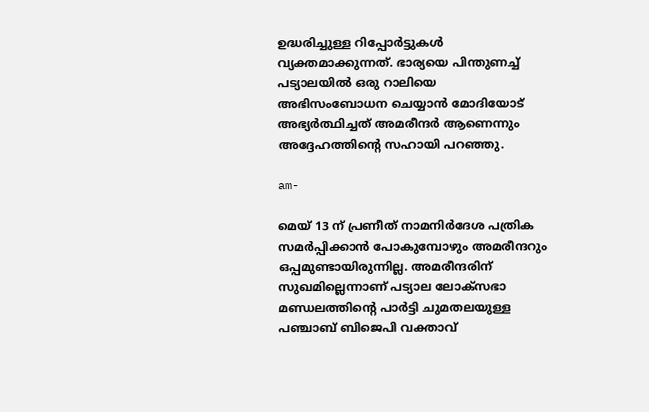ഉദ്ധരിച്ചുള്ള റിപ്പോർട്ടുകള്‍ വ്യക്തമാക്കുന്നത്. ഭാര്യയെ പിന്തുണച്ച് പട്യാലയിൽ ഒരു റാലിയെ അഭിസംബോധന ചെയ്യാൻ മോദിയോട് അഭ്യർത്ഥിച്ചത് അമരീന്ദർ ആണെന്നും അദ്ദേഹത്തിൻ്റെ സഹായി പറഞ്ഞു.

am-

മെയ് 13 ന് പ്രണീത് നാമനിർദേശ പത്രിക സമർപ്പിക്കാൻ പോകുമ്പോഴും അമരീന്ദറും ഒപ്പമുണ്ടായിരുന്നില്ല. അമരീന്ദരിന് സുഖമില്ലെന്നാണ് പട്യാല ലോക്‌സഭാ മണ്ഡലത്തിൻ്റെ പാർട്ടി ചുമതലയുള്ള പഞ്ചാബ് ബിജെപി വക്താവ്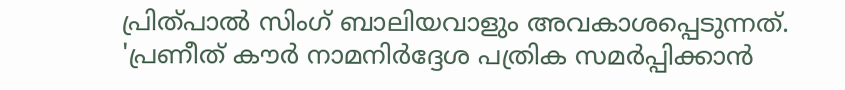പ്രിത്പാൽ സിംഗ് ബാലിയവാളും അവകാശപ്പെടുന്നത്. 'പ്രണീത് കൗർ നാമനിർദ്ദേശ പത്രിക സമർപ്പിക്കാൻ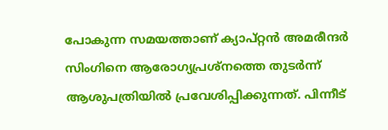പോകുന്ന സമയത്താണ് ക്യാപ്റ്റൻ അമരീന്ദർ സിംഗിനെ ആരോഗ്യപ്രശ്നത്തെ തുടർന്ന് ആശുപത്രിയിൽ പ്രവേശിപ്പിക്കുന്നത്. പിന്നീട്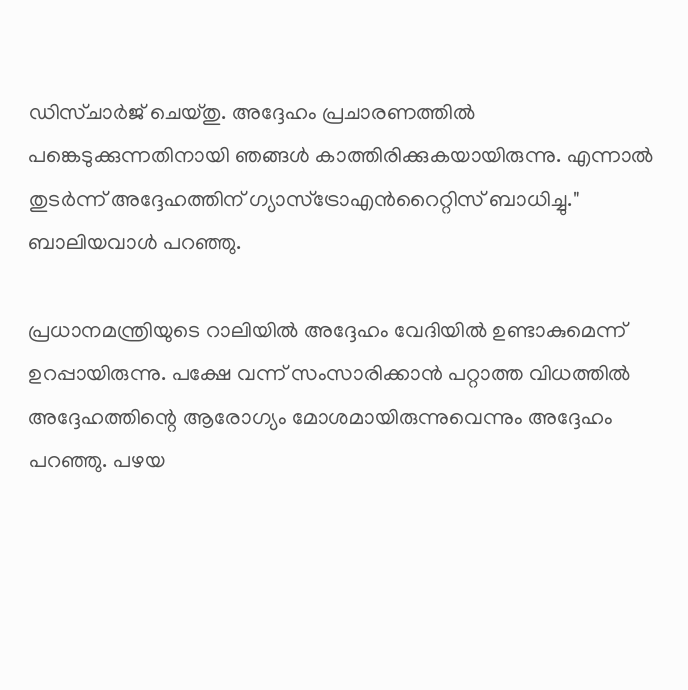ഡിസ്ചാർജ് ചെയ്തു. അദ്ദേഹം പ്രചാരണത്തിൽ പങ്കെടുക്കുന്നതിനായി ഞങ്ങൾ കാത്തിരിക്കുകയായിരുന്നു. എന്നാല്‍ തുടർന്ന് അദ്ദേഹത്തിന് ഗ്യാസ്ട്രോഎൻറൈറ്റിസ് ബാധിച്ചു." ബാലിയവാൾ പറഞ്ഞു.

പ്രധാനമന്ത്രിയുടെ റാലിയില്‍ അദ്ദേഹം വേദിയിൽ ഉണ്ടാകുമെന്ന് ഉറപ്പായിരുന്നു. പക്ഷേ വന്ന് സംസാരിക്കാൻ പറ്റാത്ത വിധത്തില്‍ അദ്ദേഹത്തിന്റെ ആരോഗ്യം മോശമായിരുന്നുവെന്നും അദ്ദേഹം പറഞ്ഞു. പഴയ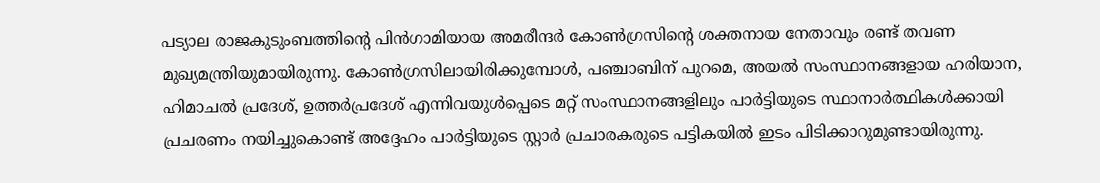പട്യാല രാജകുടുംബത്തിൻ്റെ പിൻഗാമിയായ അമരീന്ദർ കോൺഗ്രസിന്റെ ശക്തനായ നേതാവും രണ്ട് തവണ മുഖ്യമന്ത്രിയുമായിരുന്നു. കോൺഗ്രസിലായിരിക്കുമ്പോൾ, പഞ്ചാബിന് പുറമെ, അയൽ സംസ്ഥാനങ്ങളായ ഹരിയാന, ഹിമാചൽ പ്രദേശ്, ഉത്തർപ്രദേശ് എന്നിവയുൾപ്പെടെ മറ്റ് സംസ്ഥാനങ്ങളിലും പാർട്ടിയുടെ സ്ഥാനാർത്ഥികൾക്കായി പ്രചരണം നയിച്ചുകൊണ്ട് അദ്ദേഹം പാർട്ടിയുടെ സ്റ്റാർ പ്രചാരകരുടെ പട്ടികയിൽ ഇടം പിടിക്കാറുമുണ്ടായിരുന്നു.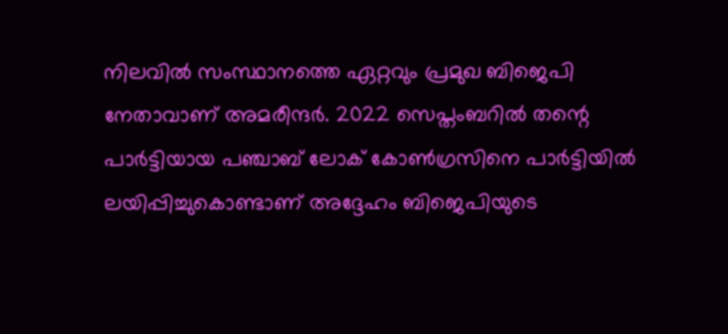നിലവിൽ സംസ്ഥാനത്തെ ഏറ്റവും പ്രമുഖ ബിജെപി നേതാവാണ് അമരീന്ദർ. 2022 സെപ്തംബറിൽ തന്റെ പാർട്ടിയായ പഞ്ചാബ് ലോക് കോൺഗ്രസിനെ പാർട്ടിയില്‍ ലയിപ്പിച്ചുകൊണ്ടാണ് അദ്ദേഹം ബിജെപിയുടെ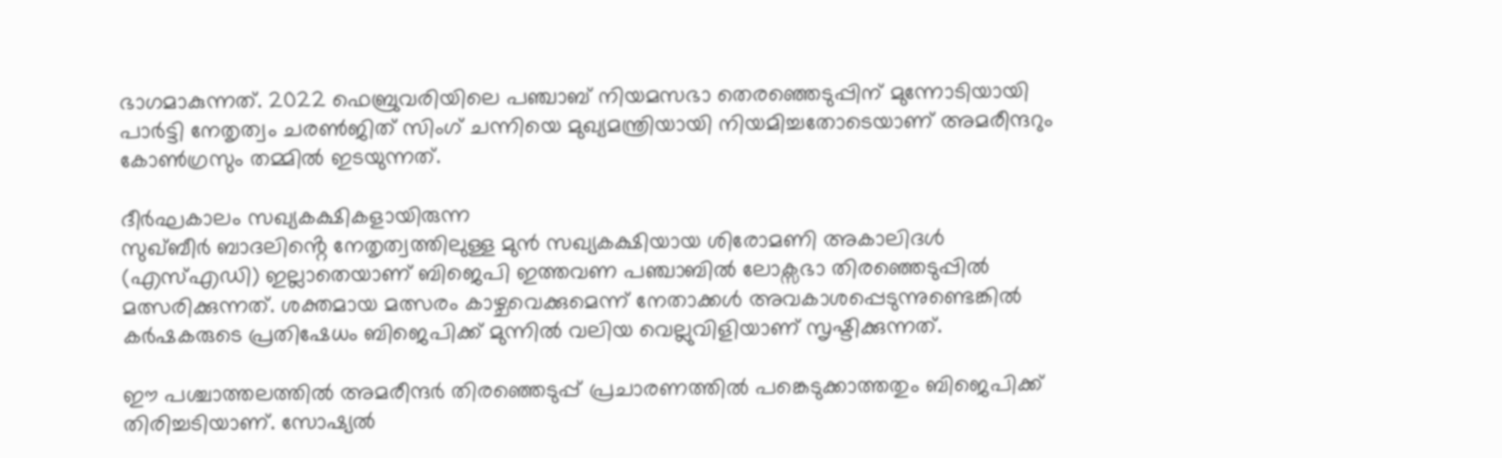ഭാഗമാകുന്നത്. 2022 ഫെബ്രുവരിയിലെ പഞ്ചാബ് നിയമസഭാ തെരഞ്ഞെടുപ്പിന് മുന്നോടിയായി പാർട്ടി നേതൃത്വം ചരൺജിത് സിംഗ് ചന്നിയെ മുഖ്യമന്ത്രിയായി നിയമിച്ചതോടെയാണ് അമരീന്ദറും കോണ്‍ഗ്രസും തമ്മില്‍ ഇടയുന്നത്.

ദീർഘകാലം സഖ്യകക്ഷികളായിരുന്ന
സുഖ്ബീർ ബാദലിൻ്റെ നേതൃത്വത്തിലുള്ള മുൻ സഖ്യകക്ഷിയായ ശിരോമണി അകാലിദൾ (എസ്എഡി) ഇല്ലാതെയാണ് ബിജെപി ഇത്തവണ പഞ്ചാബിൽ ലോക്സഭാ തിരഞ്ഞെടുപ്പിൽ മത്സരിക്കുന്നത്. ശക്തമായ മത്സരം കാഴ്ചവെക്കുമെന്ന് നേതാക്കള്‍ അവകാശപ്പെടുന്നുണ്ടെങ്കില്‍ കർഷകരുടെ പ്രതിഷേധം ബിജെപിക്ക് മുന്നില്‍ വലിയ വെല്ലുവിളിയാണ് സൃഷ്ടിക്കുന്നത്.

ഈ പശ്ചാത്തലത്തിൽ അമരീന്ദർ തിരഞ്ഞെടുപ്പ് പ്രചാരണത്തിൽ പങ്കെടുക്കാത്തതും ബിജെപിക്ക് തിരിച്ചടിയാണ്. സോഷ്യൽ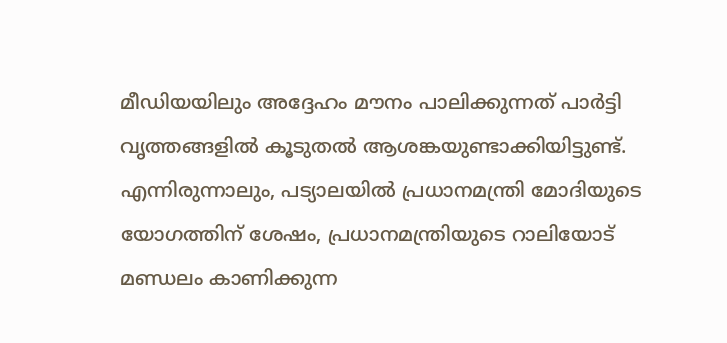മീഡിയയിലും അദ്ദേഹം മൗനം പാലിക്കുന്നത് പാർട്ടി വൃത്തങ്ങളിൽ കൂടുതൽ ആശങ്കയുണ്ടാക്കിയിട്ടുണ്ട്. എന്നിരുന്നാലും, പട്യാലയിൽ പ്രധാനമന്ത്രി മോദിയുടെ യോഗത്തിന് ശേഷം, പ്രധാനമന്ത്രിയുടെ റാലിയോട് മണ്ഡലം കാണിക്കുന്ന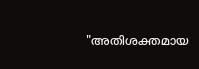"അതിശക്തമായ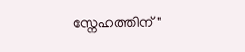സ്നേഹത്തിന്"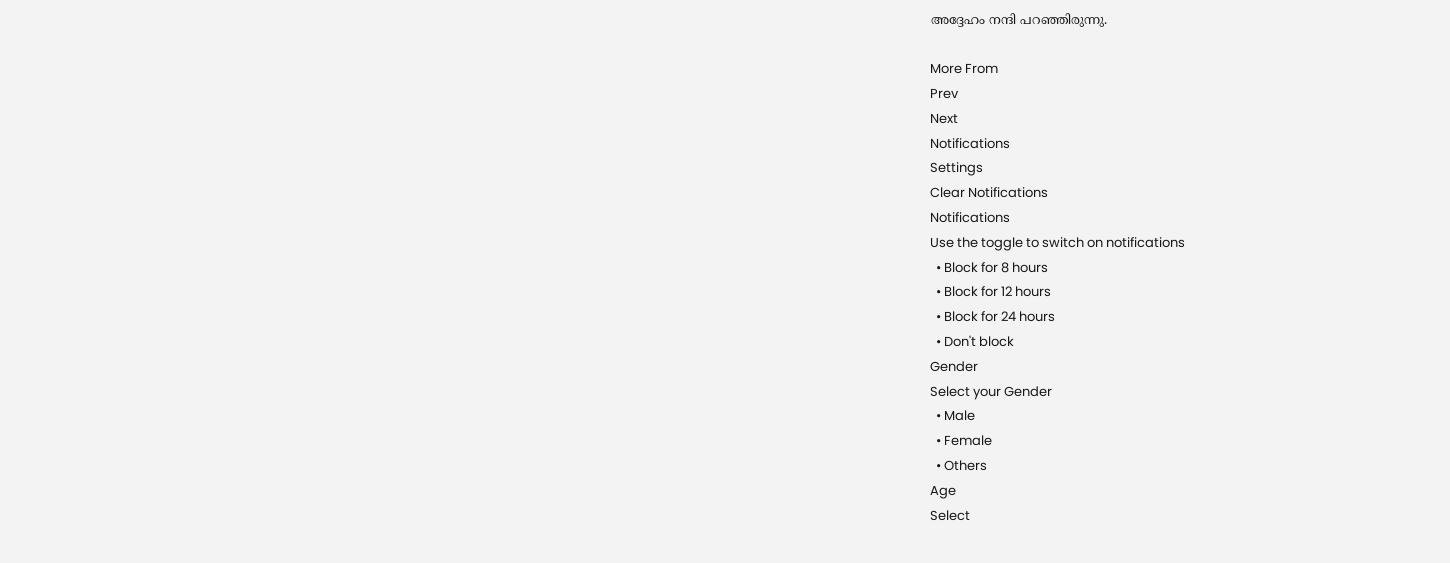അദ്ദേഹം നന്ദി പറഞ്ഞിരുന്നു.

More From
Prev
Next
Notifications
Settings
Clear Notifications
Notifications
Use the toggle to switch on notifications
  • Block for 8 hours
  • Block for 12 hours
  • Block for 24 hours
  • Don't block
Gender
Select your Gender
  • Male
  • Female
  • Others
Age
Select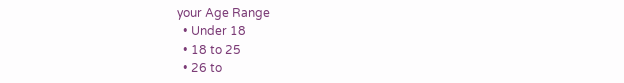your Age Range
  • Under 18
  • 18 to 25
  • 26 to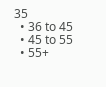35
  • 36 to 45
  • 45 to 55
  • 55+